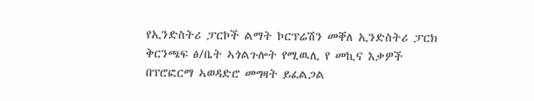የኢንድስትሪ ፓርኮች ልማት ኮርፕሬሽን መቐለ ኢንድስትሪ ፓርክ ቅርንጫፍ ፅ/ቤት ኣጎልጉሎት የሚዉሊ የ መኪና እቃዎች በፕሮፎርማ ኣወዳድሮ መግዛት ይፈልጋል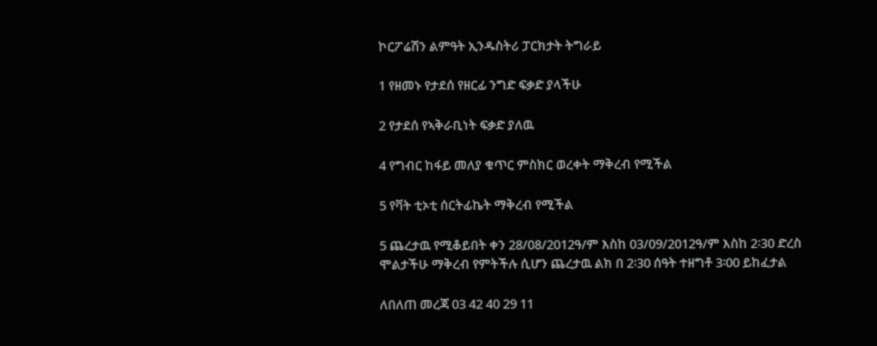ኮርፖሬሽን ልምዓት ኢንዱስትሪ ፓርክታት ትግራይ

1 የዘመኑ የታደሰ የዘርፊ ንግድ ፍቃድ ያላችሁ

2 የታደሰ የኣቅራቢነት ፍቃድ ያለዉ

4 የግብር ከፋይ መለያ ቁጥር ምስክር ወረቀት ማቅረብ የሚችል

5 የቫት ቲኦቲ ሰርትፊኬት ማቅረብ የሚችል

5 ጨረታዉ የሚቆይበት ቀን 28/08/2012ዓ/ም እስከ 03/09/2012ዓ/ም እስከ 2፡30 ድረስ ሞልታችሁ ማቅረብ የምትችሉ ሲሆን ጨረታዉ ልክ በ 2፡30 ሰዓት ተዘግቶ 3፡00 ይከፈታል

ለበለጠ መረጃ 03 42 40 29 11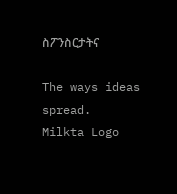ስፖንስርታትና

The ways ideas spread.
Milkta Logo